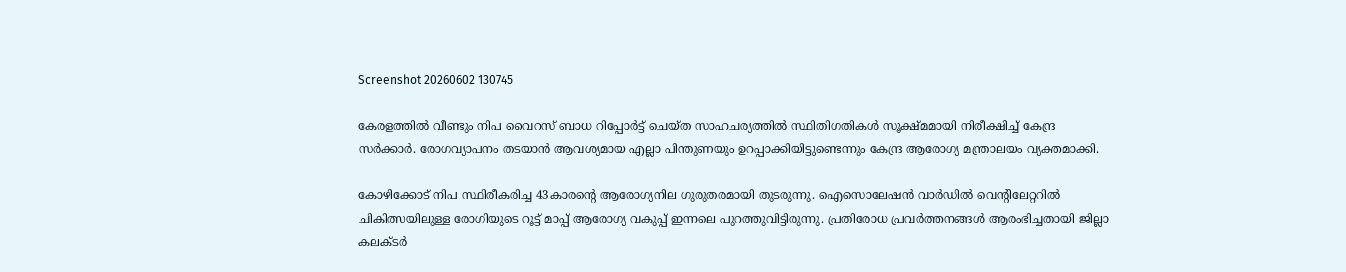Screenshot 20260602 130745

കേരളത്തിൽ വീണ്ടും നിപ വൈറസ് ബാധ റിപ്പോർട്ട് ചെയ്ത സാഹചര്യത്തിൽ സ്ഥിതിഗതികൾ സൂക്ഷ്മമായി നിരീക്ഷിച്ച് കേന്ദ്ര സർക്കാർ. രോഗവ്യാപനം തടയാൻ ആവശ്യമായ എല്ലാ പിന്തുണയും ഉറപ്പാക്കിയിട്ടുണ്ടെന്നും കേന്ദ്ര ആരോഗ്യ മന്ത്രാലയം വ്യക്തമാക്കി.

കോഴിക്കോട് നിപ സ്ഥിരീകരിച്ച 43കാരന്റെ ആരോഗ്യനില ഗുരുതരമായി തുടരുന്നു. ഐസൊലേഷൻ വാർഡിൽ വെന്റിലേറ്ററിൽ ചികിത്സയിലുള്ള രോഗിയുടെ റൂട്ട് മാപ്പ് ആരോഗ്യ വകുപ്പ് ഇന്നലെ പുറത്തുവിട്ടിരുന്നു. പ്രതിരോധ പ്രവർത്തനങ്ങൾ ആരംഭിച്ചതായി ജില്ലാ കലക്ടർ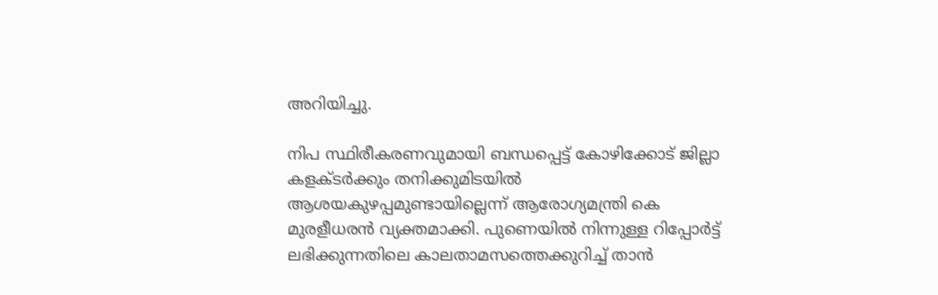അറിയിച്ചു.

നിപ സ്ഥിരീകരണവുമായി ബന്ധപ്പെട്ട് കോഴിക്കോട് ജില്ലാ കളക്ടർക്കും തനിക്കുമിടയിൽ ആശയകുഴപ്പമുണ്ടായില്ലെന്ന് ആരോഗ്യമന്ത്രി കെ മുരളീധരൻ വ്യക്തമാക്കി. പുണെയിൽ നിന്നുള്ള റിപ്പോർട്ട് ലഭിക്കുന്നതിലെ കാലതാമസത്തെക്കുറിച്ച് താൻ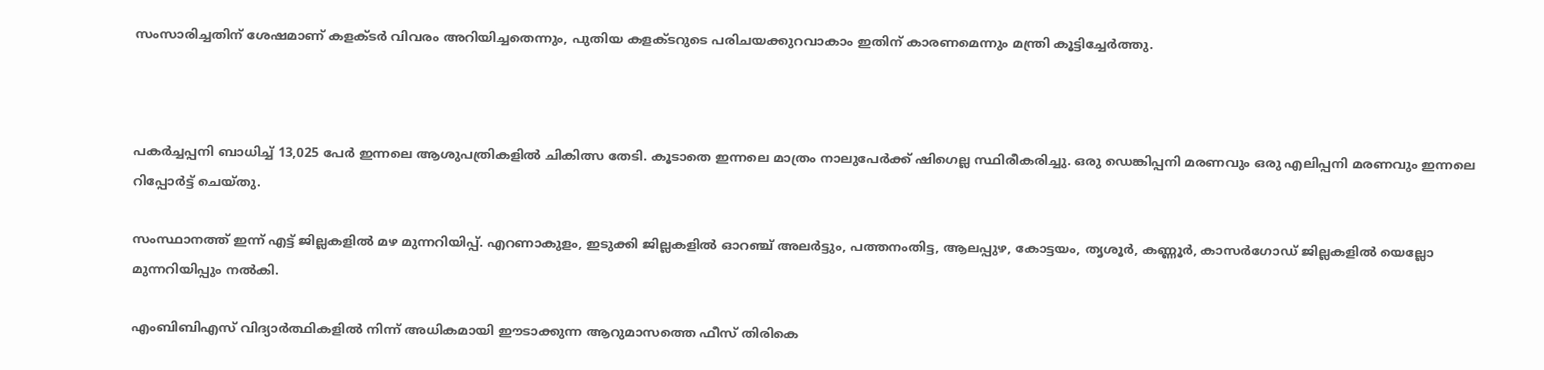സംസാരിച്ചതിന് ശേഷമാണ് കളക്ടർ വിവരം അറിയിച്ചതെന്നും, പുതിയ കളക്ടറുടെ പരിചയക്കുറവാകാം ഇതിന് കാരണമെന്നും മന്ത്രി കൂട്ടിച്ചേർത്തു.



പകർച്ചപ്പനി ബാധിച്ച് 13,025 പേർ ഇന്നലെ ആശുപത്രികളിൽ ചികിത്സ തേടി. കൂടാതെ ഇന്നലെ മാത്രം നാലുപേർക്ക് ഷിഗെല്ല സ്ഥിരീകരിച്ചു. ഒരു ഡെങ്കിപ്പനി മരണവും ഒരു എലിപ്പനി മരണവും ഇന്നലെ റിപ്പോർട്ട് ചെയ്തു.

സംസ്ഥാനത്ത് ഇന്ന് എട്ട് ജില്ലകളിൽ മഴ മുന്നറിയിപ്പ്. എറണാകുളം, ഇടുക്കി ജില്ലകളിൽ ഓറഞ്ച് അലർട്ടും, പത്തനംതിട്ട, ആലപ്പുഴ, കോട്ടയം, തൃശൂർ, കണ്ണൂർ, കാസർഗോഡ് ജില്ലകളിൽ യെല്ലോ മുന്നറിയിപ്പും നൽകി.

എംബിബിഎസ് വിദ്യാർത്ഥികളിൽ നിന്ന് അധികമായി ഈടാക്കുന്ന ആറുമാസത്തെ ഫീസ് തിരികെ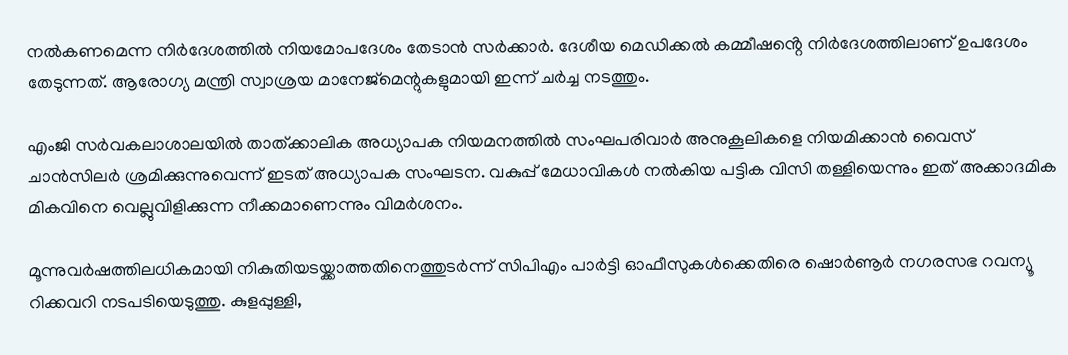നൽകണമെന്ന നിർദേശത്തിൽ നിയമോപദേശം തേടാൻ സർക്കാർ. ദേശീയ മെഡിക്കൽ കമ്മീഷൻ്റെ നിർദേശത്തിലാണ് ഉപദേശം തേടുന്നത്. ആരോഗ്യ മന്ത്രി സ്വാശ്രയ മാനേജ്മെന്റുകളുമായി ഇന്ന് ചർച്ച നടത്തും.

എംജി സർവകലാശാലയിൽ താത്ക്കാലിക അധ്യാപക നിയമനത്തിൽ സംഘപരിവാർ അനുകൂലികളെ നിയമിക്കാൻ വൈസ് ചാൻസിലർ ശ്രമിക്കുന്നുവെന്ന് ഇടത് അധ്യാപക സംഘടന. വകുപ്പ് മേധാവികൾ നൽകിയ പട്ടിക വിസി തള്ളിയെന്നും ഇത് അക്കാദമിക മികവിനെ വെല്ലുവിളിക്കുന്ന നീക്കമാണെന്നും വിമർശനം.

മൂന്നുവർഷത്തിലധികമായി നികുതിയടയ്ക്കാത്തതിനെത്തുടർന്ന് സിപിഎം പാർട്ടി ഓഫീസുകൾക്കെതിരെ ഷൊർണൂർ നഗരസഭ റവന്യൂ റിക്കവറി നടപടിയെടുത്തു. കുളപ്പുള്ളി,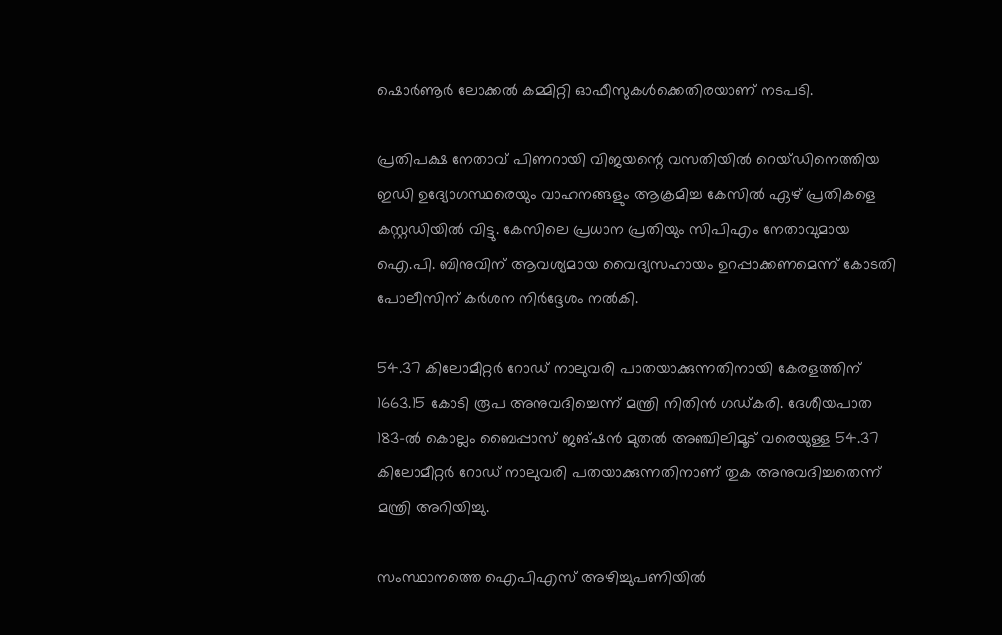ഷൊർണൂർ ലോക്കൽ കമ്മിറ്റി ഓഫീസുകൾക്കെതിരയാണ് നടപടി.

പ്രതിപക്ഷ നേതാവ് പിണറായി വിജയന്റെ വസതിയിൽ റെയ്ഡിനെത്തിയ ഇഡി ഉദ്യോഗസ്ഥരെയും വാഹനങ്ങളും ആക്രമിച്ച കേസിൽ ഏഴ് പ്രതികളെ കസ്റ്റഡിയിൽ വിട്ടു. കേസിലെ പ്രധാന പ്രതിയും സിപിഎം നേതാവുമായ ഐ.പി. ബിനുവിന് ആവശ്യമായ വൈദ്യസഹായം ഉറപ്പാക്കണമെന്ന് കോടതി പോലീസിന് കർശന നിർദ്ദേശം നൽകി.

54.37 കിലോമീറ്റർ റോഡ് നാലുവരി പാതയാക്കുന്നതിനായി കേരളത്തിന് 1663.15 കോടി രൂപ അനുവദിച്ചെന്ന് മന്ത്രി നിതിൻ ഗഡ്കരി. ദേശീയപാത 183-ൽ കൊല്ലം ബൈപ്പാസ് ജങ്ഷൻ മുതൽ അഞ്ചിലിമൂട് വരെയുള്ള 54.37 കിലോമീറ്റർ റോഡ് നാലുവരി പതയാക്കുന്നതിനാണ് തുക അനുവദിച്ചതെന്ന് മന്ത്രി അറിയിച്ചു.

സംസ്ഥാനത്തെ ഐപിഎസ് അഴിച്ചുപണിയിൽ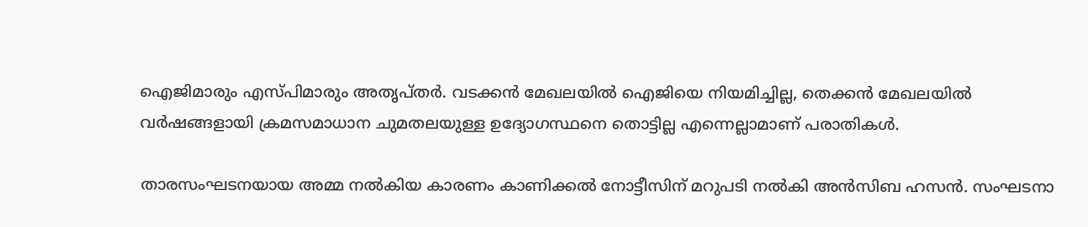ഐജിമാരും എസ്പിമാരും അതൃപ്‌തർ. വടക്കൻ മേഖലയിൽ ഐജിയെ നിയമിച്ചില്ല, തെക്കൻ മേഖലയിൽ വർഷങ്ങളായി ക്രമസമാധാന ചുമതലയുള്ള ഉദ്യോഗസ്ഥനെ തൊട്ടില്ല എന്നെല്ലാമാണ് പരാതികൾ.

താരസംഘടനയായ അമ്മ നല്‍കിയ കാരണം കാണിക്കല്‍ നോട്ടീസിന് മറുപടി നല്‍കി അന്‍സിബ ഹസന്‍. സംഘടനാ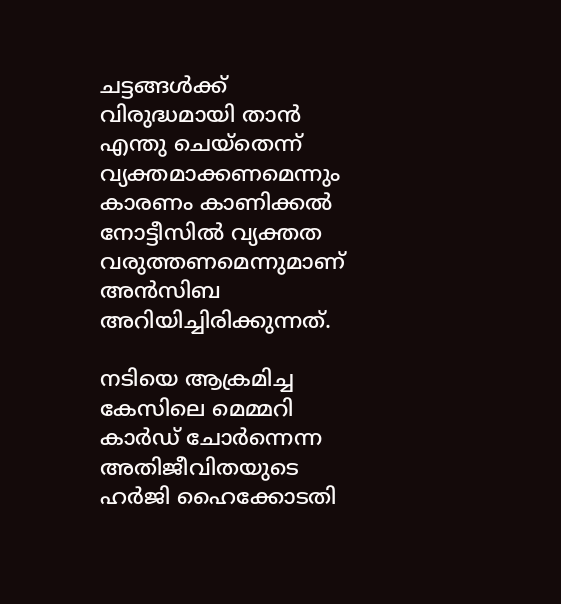ചട്ടങ്ങൾക്ക് വിരുദ്ധമായി താൻ എന്തു ചെയ്തെന്ന് വ്യക്തമാക്കണമെന്നും കാരണം കാണിക്കൽ നോട്ടീസിൽ വ്യക്തത വരുത്തണമെന്നുമാണ് അന്‍സിബ അറിയിച്ചിരിക്കുന്നത്.

നടിയെ ആക്രമിച്ച കേസിലെ മെമ്മറി കാർഡ് ചോർന്നെന്ന അതിജീവിതയുടെ ഹർജി ഹൈക്കോടതി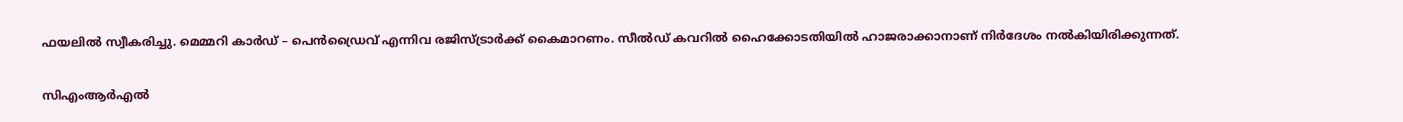ഫയലിൽ സ്വീകരിച്ചു. മെമ്മറി കാർഡ് – പെൻഡ്രൈവ് എന്നിവ രജിസ്ട്രാർക്ക് കൈമാറണം. സീൽഡ് കവറിൽ ഹൈക്കോടതിയിൽ ഹാജരാക്കാനാണ് നിർദേശം നൽകിയിരിക്കുന്നത്.

സിഎംആർഎൽ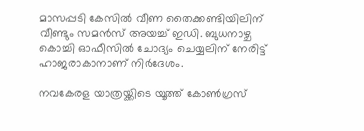മാസപ്പടി കേസിൽ വീണ തൈക്കണ്ടിയിലിന് വീണ്ടും സമൻസ് അയച്ച് ഇഡി. ബുധനാഴ്ച കൊച്ചി ഓഫീസിൽ ചോദ്യം ചെയ്യലിന് നേരിട്ട് ഹാജരാകാനാണ് നിർദേശം.

നവകേരള യാത്രയ്ക്കിടെ യൂത്ത് കോൺഗ്രസ്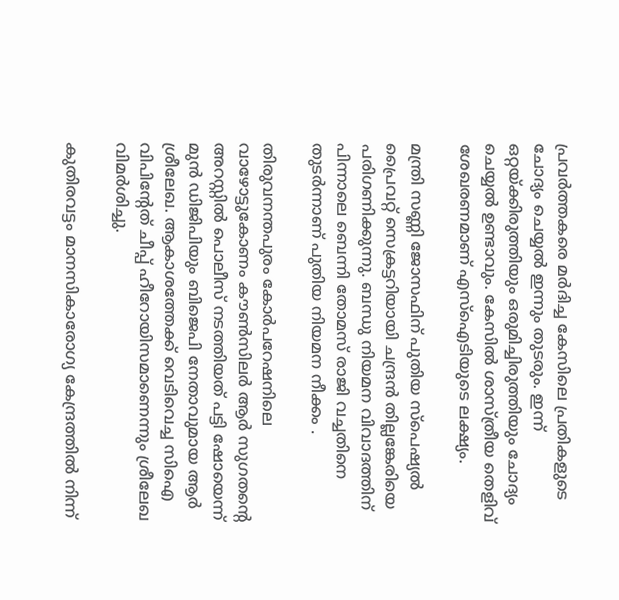പ്രവർത്തകരെ മർദിച്ച കേസിലെ പ്രതികളുടെ ചോദ്യം ചെയ്യൽ ഇന്നും തുടരും. ഇന്ന് ഒറ്റയ്ക്കിരുത്തിയും ഒരുമിച്ചിരുത്തിയും ചോദ്യം ചെയ്യൽ ഉണ്ടാവും. കേസിൽ ശാസ്ത്രീയ തെളിവ് ശേഖരണമാണ് എസ്ഐടിയുടെ ലക്ഷ്യം.

മന്ത്രി സണ്ണി ജോസഫിന് പുതിയ സ്പെഷ്യൽ പ്രൈവറ്റ് സെക്രട്ടറിയായി ചന്ദ്രൻ തില്ലങ്കേരിയെ പരിഗണിക്കുന്നു. ബന്ധു നിയമന വിവാദത്തിന് പിന്നാലെ ബെന്നി തോമസ് രാജി വച്ചതിനെ തുടർന്നാണ് പുതിയ നിയമന നീക്കം .

തിരുവനന്തപുരം കോർപറേഷനിലെ വാഴോട്ടുകോണം കൗൺസിലർ ആർ സുഗതന്റെ അറസ്റ്റിൽ പൊലീസ് നടത്തിയത് പട്ടി ഷോയെന്ന് മുൻ ഡിജിപിയും ബിജെപി നേതാവുമായ ആർ ശ്രീലേഖ. ആകാശത്തേക്ക് വെടിവെച്ച സിഐ വിപിന്റേത് ചീപ്പ് ഹീറോയിസമാണെന്നും ശ്രീലേഖ വിമർശിച്ചു.

കുതിരവട്ടം മാനസികാരോഗ്യ കേന്ദ്രത്തിൽ നിന്ന്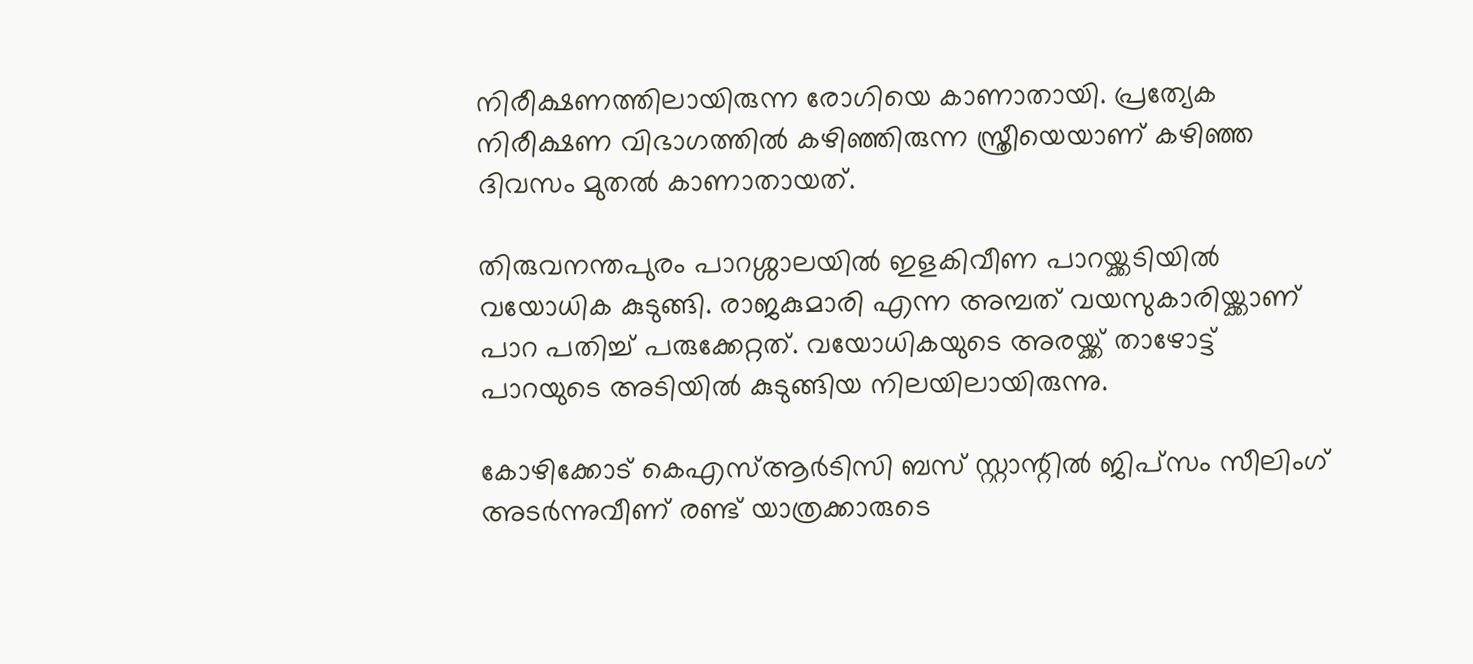നിരീക്ഷണത്തിലായിരുന്ന രോഗിയെ കാണാതായി. പ്രത്യേക നിരീക്ഷണ വിഭാഗത്തിൽ കഴിഞ്ഞിരുന്ന സ്ത്രീയെയാണ് കഴിഞ്ഞ ദിവസം മുതൽ കാണാതായത്.

തിരുവനന്തപുരം പാറശ്ശാലയിൽ ഇളകിവീണ പാറയ്ക്കടിയിൽ വയോധിക കുടുങ്ങി. രാജകുമാരി എന്ന അമ്പത് വയസുകാരിയ്ക്കാണ് പാറ പതിച്ച് പരുക്കേറ്റത്. വയോധികയുടെ അരയ്ക്ക് താഴോട്ട് പാറയുടെ അടിയിൽ കുടുങ്ങിയ നിലയിലായിരുന്നു.

കോഴിക്കോട് കെഎസ്ആർടിസി ബസ് സ്റ്റാന്റിൽ ജിപ്സം സീലിംഗ് അടർന്നുവീണ് രണ്ട് യാത്രക്കാരുടെ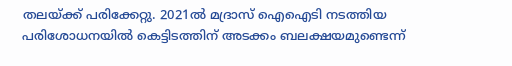തലയ്ക്ക് പരിക്കേറ്റു. 2021ൽ മദ്രാസ് ഐഐടി നടത്തിയ പരിശോധനയിൽ കെട്ടിടത്തിന് അടക്കം ബലക്ഷയമുണ്ടെന്ന്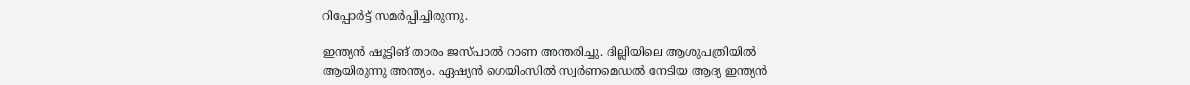റിപ്പോർട്ട് സമർപ്പിച്ചിരുന്നു.

ഇന്ത്യൻ ഷൂട്ടിങ് താരം ജസ്‌പാൽ റാണ അന്തരിച്ചു. ദില്ലിയിലെ ആശുപത്രിയിൽ ആയിരുന്നു അന്ത്യം. ഏഷ്യൻ ഗെയിംസിൽ സ്വർണമെഡൽ നേടിയ ആദ്യ ഇന്ത്യൻ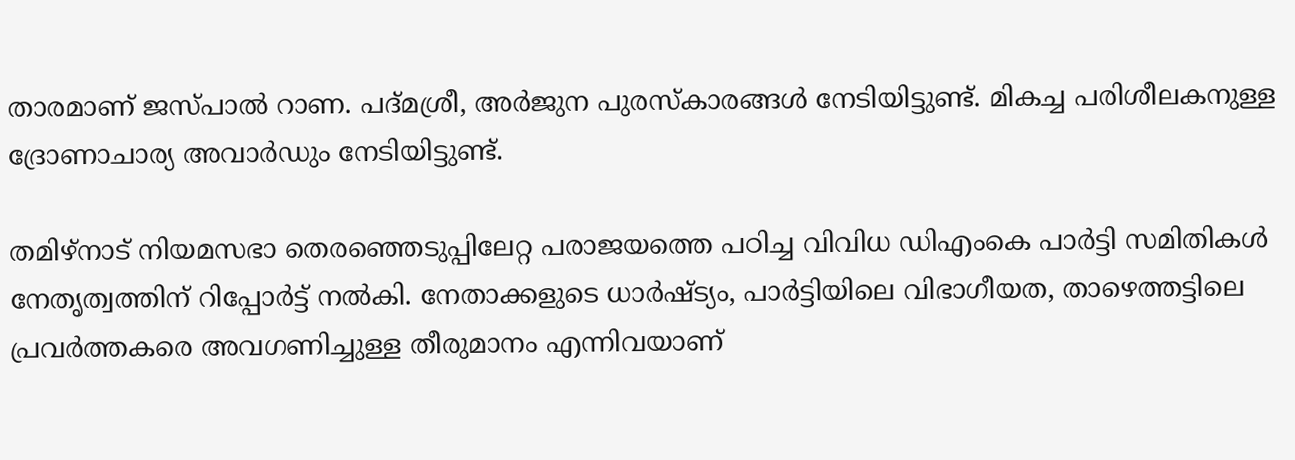താരമാണ് ജസ്പാൽ റാണ. പദ്മശ്രീ, അർജുന പുരസ്‌കാരങ്ങൾ നേടിയിട്ടുണ്ട്. മികച്ച പരിശീലകനുള്ള ദ്രോണാചാര്യ അവാർഡും നേടിയിട്ടുണ്ട്.

തമിഴ്‌നാട് നിയമസഭാ തെരഞ്ഞെടുപ്പിലേറ്റ പരാജയത്തെ പഠിച്ച വിവിധ ഡിഎംകെ പാർട്ടി സമിതികൾ നേതൃത്വത്തിന് റിപ്പോർട്ട് നൽകി. നേതാക്കളുടെ ധാർഷ്ട്യം, പാർട്ടിയിലെ വിഭാഗീയത, താഴെത്തട്ടിലെ പ്രവർത്തകരെ അവഗണിച്ചുള്ള തീരുമാനം എന്നിവയാണ്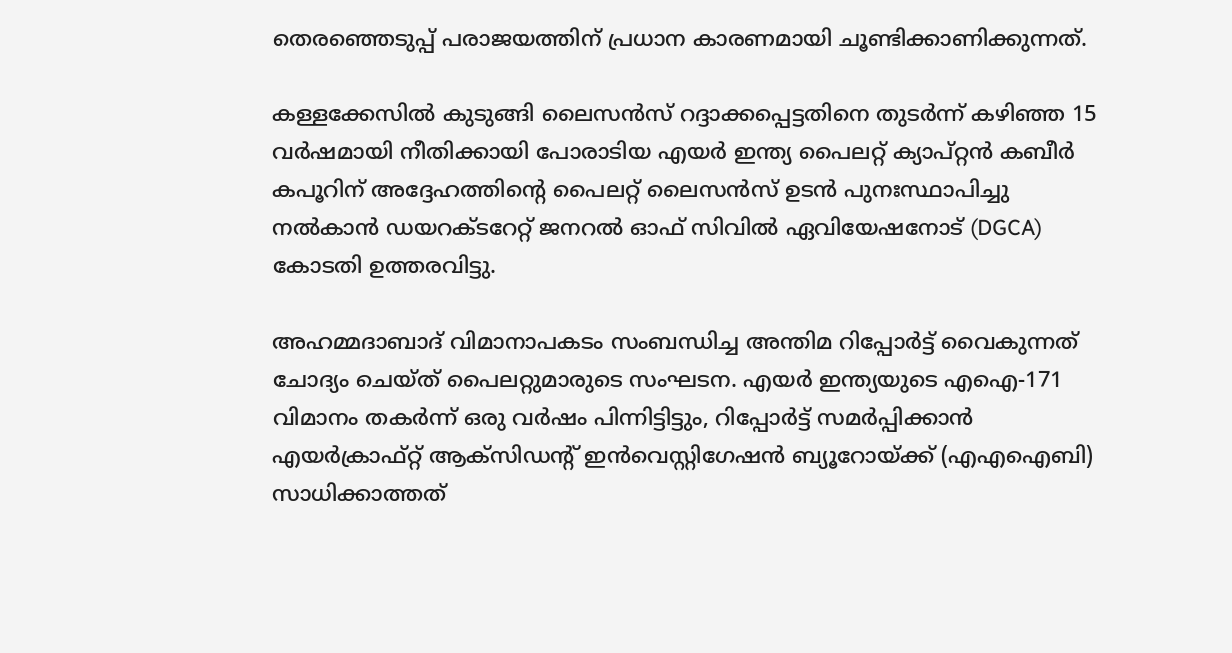തെരഞ്ഞെടുപ്പ് പരാജയത്തിന് പ്രധാന കാരണമായി ചൂണ്ടിക്കാണിക്കുന്നത്.

കള്ളക്കേസിൽ കുടുങ്ങി ലൈസൻസ് റദ്ദാക്കപ്പെട്ടതിനെ തുടർന്ന് കഴിഞ്ഞ 15 വർഷമായി നീതിക്കായി പോരാടിയ എയർ ഇന്ത്യ പൈലറ്റ് ക്യാപ്റ്റൻ കബീർ കപൂറിന് അദ്ദേഹത്തിന്റെ പൈലറ്റ് ലൈസൻസ് ഉടൻ പുനഃസ്ഥാപിച്ചു നൽകാൻ ഡയറക്ടറേറ്റ് ജനറൽ ഓഫ് സിവിൽ ഏവിയേഷനോട് (DGCA) കോടതി ഉത്തരവിട്ടു.

അഹമ്മദാബാദ് വിമാനാപകടം സംബന്ധിച്ച അന്തിമ റിപ്പോർട്ട് വൈകുന്നത് ചോദ്യം ചെയ്ത് പൈലറ്റുമാരുടെ സംഘടന. എയർ ഇന്ത്യയുടെ എഐ-171 വിമാനം തകർന്ന് ഒരു വർഷം പിന്നിട്ടിട്ടും, റിപ്പോർട്ട് സമർപ്പിക്കാൻ എയർക്രാഫ്റ്റ് ആക്‌സിഡന്റ് ഇൻവെസ്റ്റിഗേഷൻ ബ്യൂറോയ്ക്ക് (എഎഐബി) സാധിക്കാത്തത്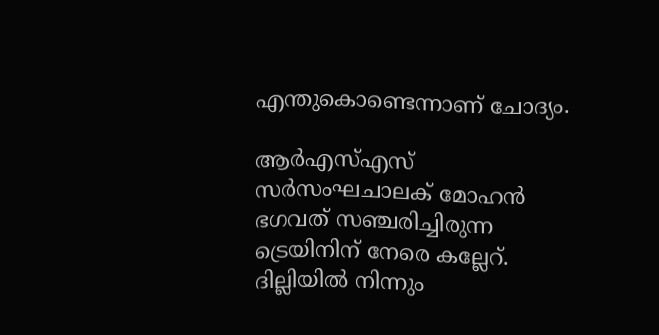എന്തുകൊണ്ടെന്നാണ് ചോദ്യം.

ആർഎസ്എസ് സർസംഘചാലക് മോഹൻ ഭഗവത് സഞ്ചരിച്ചിരുന്ന ട്രെയിനിന് നേരെ കല്ലേറ്. ദില്ലിയിൽ നിന്നും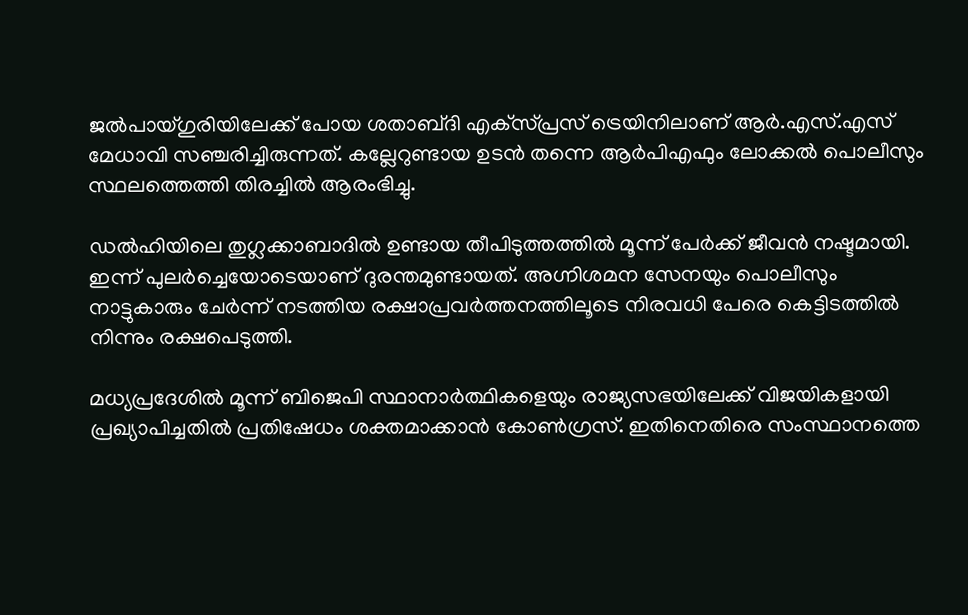ജൽപായ്ഗുരിയിലേക്ക് പോയ ശതാബ്‌ദി എക്‌സ്‌പ്രസ് ട്രെയിനിലാണ് ആർ.എസ്.എസ് മേധാവി സഞ്ചരിച്ചിരുന്നത്. കല്ലേറുണ്ടായ ഉടൻ തന്നെ ആർപിഎഫും ലോക്കൽ പൊലീസും സ്ഥലത്തെത്തി തിരച്ചിൽ ആരംഭിച്ചു.

ഡൽഹിയിലെ തുഗ്ലക്കാബാദില്‍ ഉണ്ടായ തീപിടുത്തത്തില്‍ മൂന്ന് പേർക്ക് ജീവൻ നഷ്ടമായി. ഇന്ന് പുലർച്ചെയോടെയാണ് ദുരന്തമുണ്ടായത്. അഗ്നിശമന സേനയും പൊലീസും നാട്ടുകാരും ചേർന്ന് നടത്തിയ രക്ഷാപ്രവർത്തനത്തിലൂടെ നിരവധി പേരെ കെട്ടിടത്തിൽ നിന്നും രക്ഷപെടുത്തി.

മധ്യപ്രദേശിൽ മൂന്ന് ബിജെപി സ്ഥാനാർത്ഥികളെയും രാജ്യസഭയിലേക്ക് വിജയികളായി പ്രഖ്യാപിച്ചതിൽ പ്രതിഷേധം ശക്തമാക്കാൻ കോൺഗ്രസ്. ഇതിനെതിരെ സംസ്ഥാനത്തെ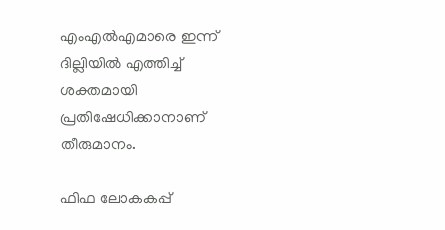എംഎൽഎമാരെ ഇന്ന് ദില്ലിയിൽ എത്തിച്ച് ശക്തമായി പ്രതിഷേധിക്കാനാണ് തീരുമാനം.

ഫിഫ ലോകകപ്പ്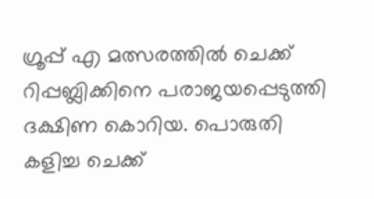ഗ്രൂപ്പ് എ മത്സരത്തിൽ ചെക്ക് റിപ്പബ്ലിക്കിനെ പരാജയപ്പെടുത്തി ദക്ഷിണ കൊറിയ. പൊരുതി കളിച്ച ചെക്ക്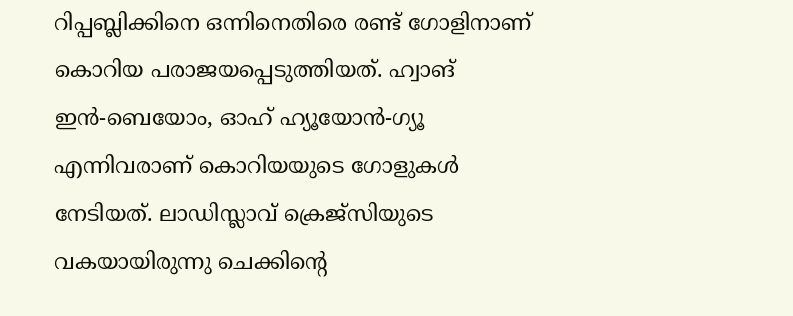റിപ്പബ്ലിക്കിനെ ഒന്നിനെതിരെ രണ്ട് ഗോളിനാണ് കൊറിയ പരാജയപ്പെടുത്തിയത്. ഹ്വാങ് ഇന്‍-ബെയോം, ഓഹ് ഹ്യൂയോന്‍-ഗ്യൂ എന്നിവരാണ് കൊറിയയുടെ ഗോളുകള്‍ നേടിയത്. ലാഡിസ്ലാവ് ക്രെജ്‌സിയുടെ വകയായിരുന്നു ചെക്കിന്റെ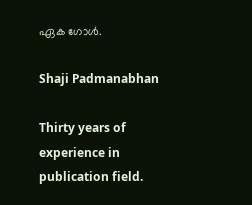ഏക ഗോള്‍.

Shaji Padmanabhan

Thirty years of experience in publication field.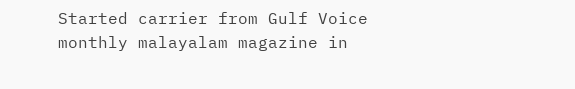Started carrier from Gulf Voice monthly malayalam magazine in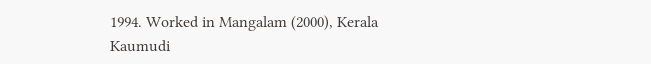1994. Worked in Mangalam (2000), Kerala Kaumudi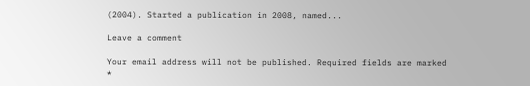(2004). Started a publication in 2008, named...

Leave a comment

Your email address will not be published. Required fields are marked *